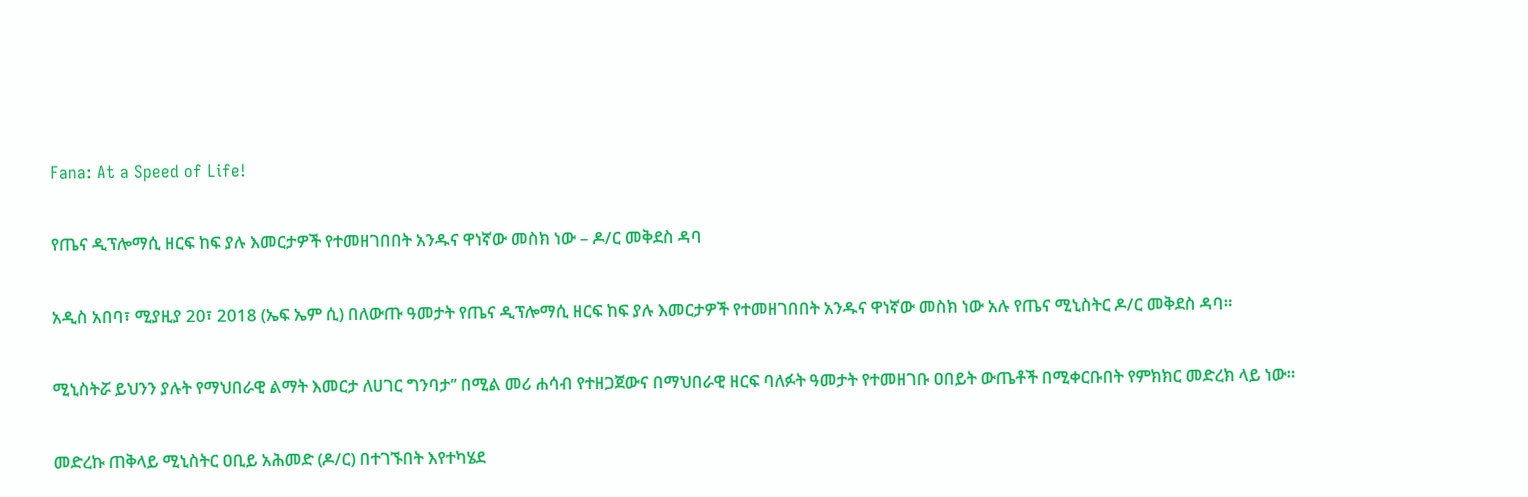Fana: At a Speed of Life!

የጤና ዲፕሎማሲ ዘርፍ ከፍ ያሉ እመርታዎች የተመዘገበበት አንዱና ዋነኛው መስክ ነው – ዶ/ር መቅደስ ዳባ

አዲስ አበባ፣ ሚያዚያ 20፣ 2018 (ኤፍ ኤም ሲ) በለውጡ ዓመታት የጤና ዲፕሎማሲ ዘርፍ ከፍ ያሉ እመርታዎች የተመዘገበበት አንዱና ዋነኛው መስክ ነው አሉ የጤና ሚኒስትር ዶ/ር መቅደስ ዳባ።

ሚኒስትሯ ይህንን ያሉት የማህበራዊ ልማት እመርታ ለሀገር ግንባታ’’ በሚል መሪ ሐሳብ የተዘጋጀውና በማህበራዊ ዘርፍ ባለፉት ዓመታት የተመዘገቡ ዐበይት ውጤቶች በሚቀርቡበት የምክክር መድረክ ላይ ነው።

መድረኩ ጠቅላይ ሚኒስትር ዐቢይ አሕመድ (ዶ/ር) በተገኙበት እየተካሄደ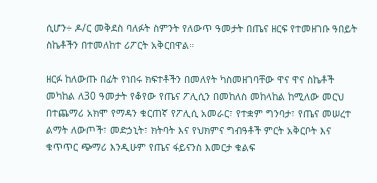ሲሆን÷ ዶ/ር መቅደስ ባለፉት ስምንት የለውጥ ዓመታት በጤና ዘርፍ የተመዘገቡ ዓበይት ስኬቶችን በተመለከተ ሪፖርት አቅርበዋል።

ዘርፉ ከለውጡ በፊት የነበሩ ክፍተቶችን በመለየት ካስመዘገባቸው ዋና ዋና ስኬቶች መካከል ለ30 ዓመታት የቆየው የጤና ፖሊሲን በመከለስ መከላከል ከሚለው መርህ በተጨማሪ አክሞ የማዳን ቁርጠኛ የፖሊሲ አመራር፣ የተቋም ግንባታ፣ የጤና መሠረተ ልማት ለውጦች፣ መድኃኒት፣ ክትባት እና የህክምና ግብዓቶች ምርት አቅርቦት እና ቁጥጥር ጭማሪ እንዲሁም የጤና ፋይናንስ እመርታ ቁልፍ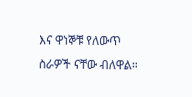እና ዋነኞቹ የለውጥ ስራዎች ናቸው ብለዋል።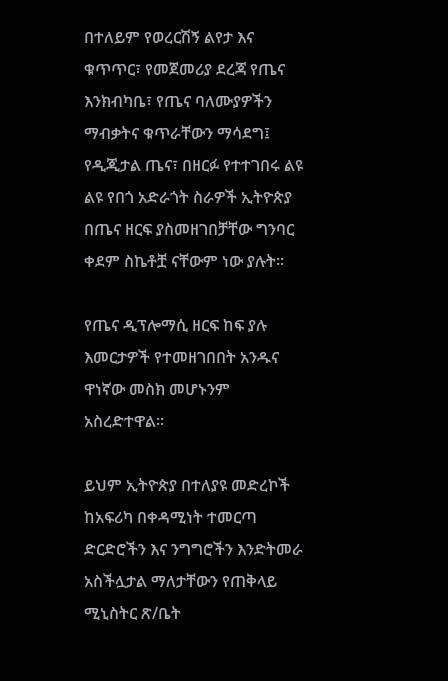በተለይም የወረርሽኝ ልየታ እና ቁጥጥር፣ የመጀመሪያ ደረጃ የጤና እንክብካቤ፣ የጤና ባለሙያዎችን ማብቃትና ቁጥራቸውን ማሳደግ፤ የዲጂታል ጤና፣ በዘርፉ የተተገበሩ ልዩ ልዩ የበጎ አድራጎት ስራዎች ኢትዮጵያ በጤና ዘርፍ ያስመዘገበቻቸው ግንባር ቀደም ስኬቶቿ ናቸውም ነው ያሉት።

የጤና ዲፕሎማሲ ዘርፍ ከፍ ያሉ እመርታዎች የተመዘገበበት አንዱና ዋነኛው መስክ መሆኑንም አስረድተዋል።

ይህም ኢትዮጵያ በተለያዩ መድረኮች ከአፍሪካ በቀዳሚነት ተመርጣ ድርድሮችን እና ንግግሮችን እንድትመራ አስችሏታል ማለታቸውን የጠቅላይ ሚኒስትር ጽ/ቤት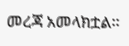መረጃ አመላክቷል።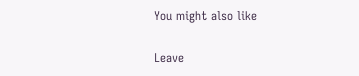You might also like

Leave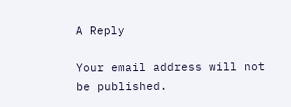A Reply

Your email address will not be published.